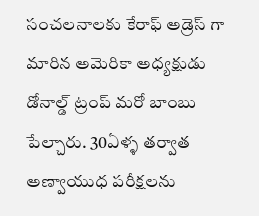సంచలనాలకు కేరాఫ్ అడ్రెస్ గా మారిన అమెరికా అధ్యక్షుడు డోనాల్డ్ ట్రంప్ మరో బాంబు పేల్చారు. 30ఏళ్ళ తర్వాత అణ్వాయుధ పరీక్షలను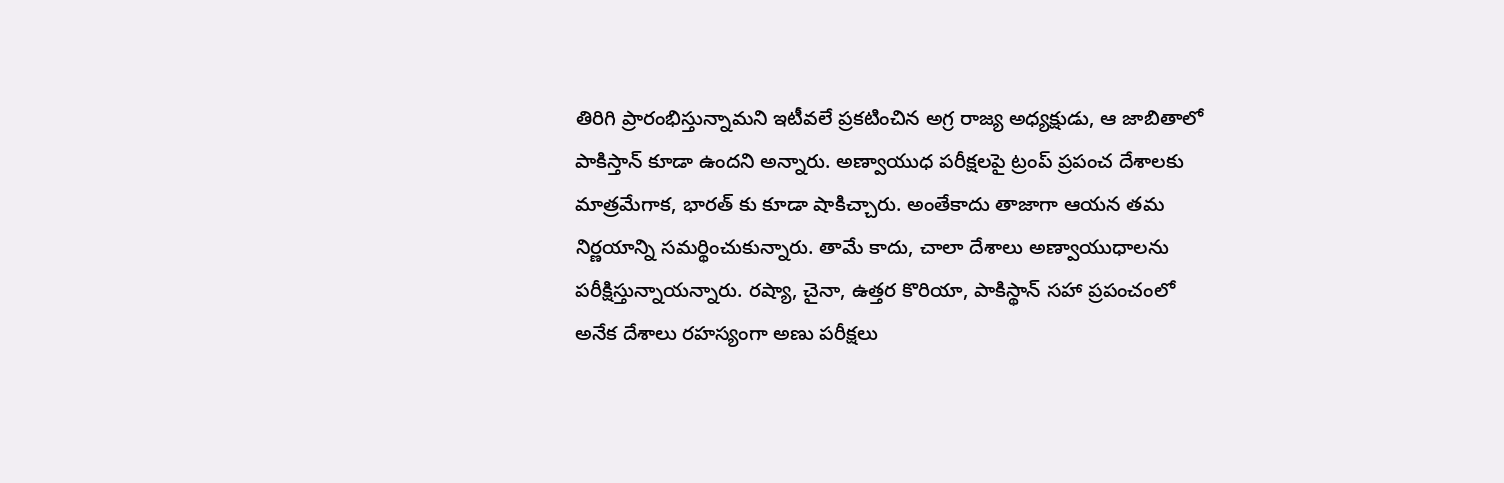తిరిగి ప్రారంభిస్తున్నామని ఇటీవలే ప్రకటించిన అగ్ర రాజ్య అధ్యక్షుడు, ఆ జాబితాలో పాకిస్తాన్ కూడా ఉందని అన్నారు. అణ్వాయుధ పరీక్షలపై ట్రంప్ ప్రపంచ దేశాలకు మాత్రమేగాక, భారత్ కు కూడా షాకిచ్చారు. అంతేకాదు తాజాగా ఆయన తమ నిర్ణయాన్ని సమర్థించుకున్నారు. తామే కాదు, చాలా దేశాలు అణ్వాయుధాలను పరీక్షిస్తున్నాయన్నారు. రష్యా, చైనా, ఉత్తర కొరియా, పాకిస్థాన్ సహా ప్రపంచంలో అనేక దేశాలు రహస్యంగా అణు పరీక్షలు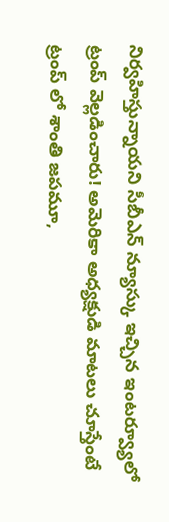నిర్వహిస్తున్నాయని సీబీఎన్ న్యూస్కు ఇచ్చిన ఇంటర్వ్యూలో ట్రంప్ వెల్లడించారు! అమెరికా అధ్యక్షుడి మాటలు చూస్తేంటే ట్రంప్ లో శాంతి జపమూ,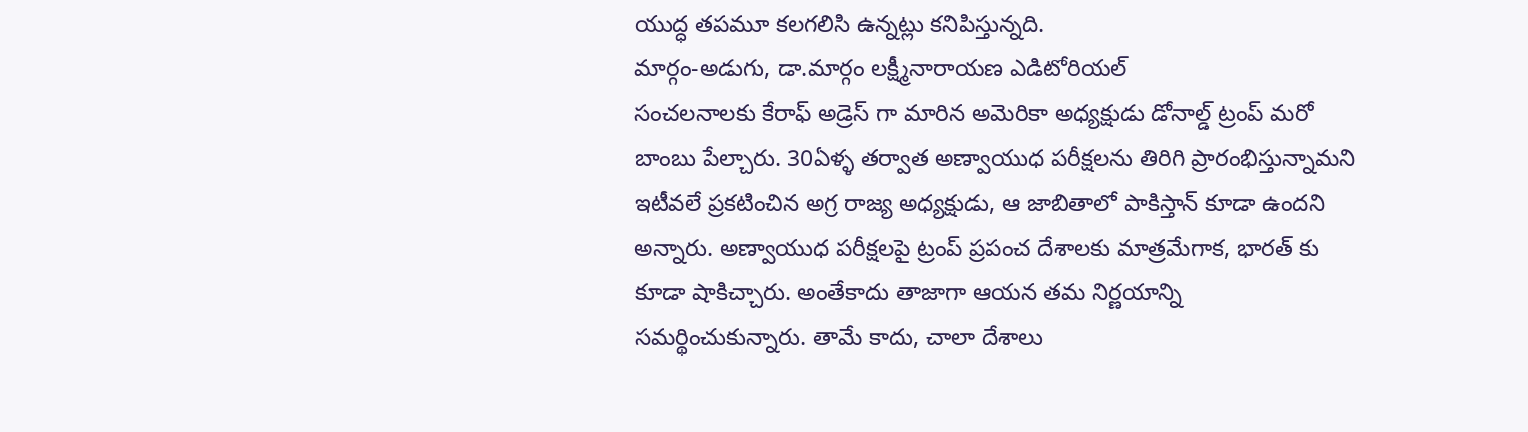యుద్ధ తపమూ కలగలిసి ఉన్నట్లు కనిపిస్తున్నది.
మార్గం-అడుగు, డా.మార్గం లక్ష్మీనారాయణ ఎడిటోరియల్
సంచలనాలకు కేరాఫ్ అడ్రెస్ గా మారిన అమెరికా అధ్యక్షుడు డోనాల్డ్ ట్రంప్ మరో బాంబు పేల్చారు. 30ఏళ్ళ తర్వాత అణ్వాయుధ పరీక్షలను తిరిగి ప్రారంభిస్తున్నామని ఇటీవలే ప్రకటించిన అగ్ర రాజ్య అధ్యక్షుడు, ఆ జాబితాలో పాకిస్తాన్ కూడా ఉందని అన్నారు. అణ్వాయుధ పరీక్షలపై ట్రంప్ ప్రపంచ దేశాలకు మాత్రమేగాక, భారత్ కు కూడా షాకిచ్చారు. అంతేకాదు తాజాగా ఆయన తమ నిర్ణయాన్ని సమర్థించుకున్నారు. తామే కాదు, చాలా దేశాలు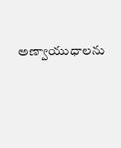అణ్వాయుధాలను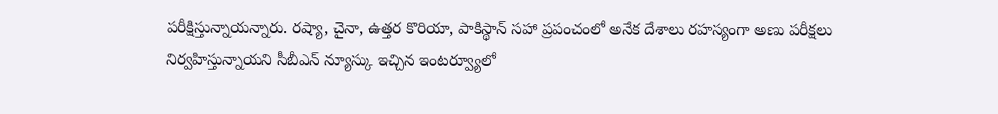పరీక్షిస్తున్నాయన్నారు. రష్యా, చైనా, ఉత్తర కొరియా, పాకిస్థాన్ సహా ప్రపంచంలో అనేక దేశాలు రహస్యంగా అణు పరీక్షలు నిర్వహిస్తున్నాయని సీబీఎన్ న్యూస్కు ఇచ్చిన ఇంటర్వ్యూలో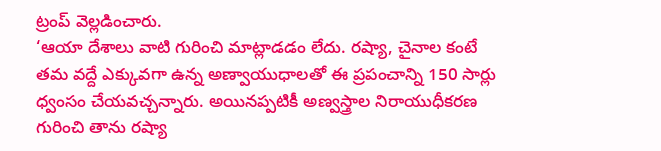ట్రంప్ వెల్లడించారు.
‘ఆయా దేశాలు వాటి గురించి మాట్లాడడం లేదు. రష్యా, చైనాల కంటే తమ వద్దే ఎక్కువగా ఉన్న అణ్వాయుధాలతో ఈ ప్రపంచాన్ని 150 సార్లు ధ్వంసం చేయవచ్చన్నారు. అయినప్పటికీ అణ్వస్త్రాల నిరాయుధీకరణ గురించి తాను రష్యా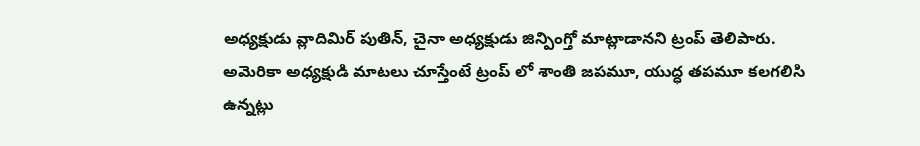అధ్యక్షుడు వ్లాదిమిర్ పుతిన్, చైనా అధ్యక్షుడు జిన్పింగ్తో మాట్లాడానని ట్రంప్ తెలిపారు.
అమెరికా అధ్యక్షుడి మాటలు చూస్తేంటే ట్రంప్ లో శాంతి జపమూ, యుద్ధ తపమూ కలగలిసి ఉన్నట్లు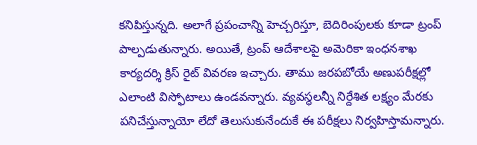కనిపిస్తున్నది. అలాగే ప్రపంచాన్ని హెచ్చరిస్తూ, బెదిరింపులకు కూడా ట్రంప్ పాల్పడుతున్నారు. అయితే, ట్రంప్ ఆదేశాలపై అమెరికా ఇంధనశాఖ కార్యదర్శి క్రిస్ రైట్ వివరణ ఇచ్చారు. తాము జరపబోయే అణుపరీక్షల్లో ఎలాంటి విస్ఫోటాలు ఉండవన్నారు. వ్యవస్థలన్నీ నిర్దేశిత లక్ష్యం మేరకు పనిచేస్తున్నాయో లేదో తెలుసుకునేందుకే ఈ పరీక్షలు నిర్వహిస్తామన్నారు.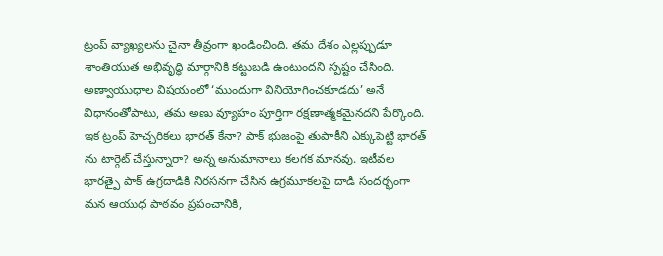ట్రంప్ వ్యాఖ్యలను చైనా తీవ్రంగా ఖండించింది. తమ దేశం ఎల్లప్పుడూ శాంతియుత అభివృద్ధి మార్గానికి కట్టుబడి ఉంటుందని స్పష్టం చేసింది. అణ్వాయుధాల విషయంలో ‘ముందుగా వినియోగించకూడదు’ అనే విధానంతోపాటు, తమ అణు వ్యూహం పూర్తిగా రక్షణాత్మకమైనదని పేర్కొంది.
ఇక ట్రంప్ హెచ్చరికలు భారత్ కేనా? పాక్ భుజంపై తుపాకీని ఎక్కుపెట్టి భారత్ ను టార్గెట్ చేస్తున్నారా? అన్న అనుమానాలు కలగక మానవు. ఇటీవల భారత్పై పాక్ ఉగ్రదాడికి నిరసనగా చేసిన ఉగ్రమూకలపై దాడి సందర్భంగా మన ఆయుధ పాఠవం ప్రపంచానికి,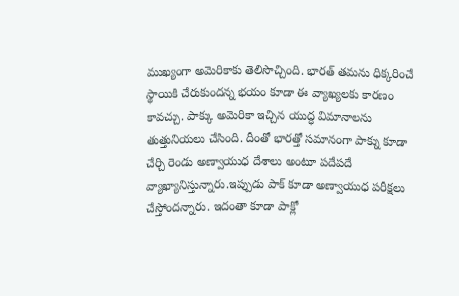ముఖ్యంగా అమెరికాకు తెలిసొచ్చింది. భారత్ తమను ధిక్కరించే స్థాయికి చేరుకుందన్న భయం కూడా ఈ వ్యాఖ్యలకు కారణం కావచ్చు. పాక్కు అమెరికా ఇచ్చిన యుద్ధ విమానాలను తుత్తునియలు చేసింది. దీంతో భారత్తో సమానంగా పాక్ను కూడా చేర్చి రెండు అణ్వాయుధ దేశాలు అంటూ పదేపదే వ్యాఖ్యానిస్తున్నారు.ఇప్పుడు పాక్ కూడా అణ్వాయుధ పరీక్షలు చేస్తోందన్నారు. ఇదంతా కూడా పాక్లో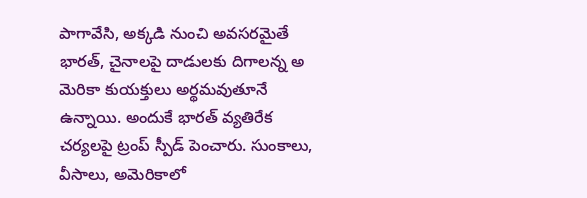పాగావేసి, అక్కడి నుంచి అవసరమైతే భారత్, చైనాలపై దాడులకు దిగాలన్న అ మెరికా కుయక్తులు అర్థమవుతూనే ఉన్నాయి. అందుకే భారత్ వ్యతిరేక చర్యలపై ట్రంప్ స్పీడ్ పెంచారు. సుంకాలు, వీసాలు, అమెరికాలో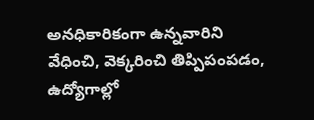అనధికారికంగా ఉన్నవారిని వేధించి, వెక్కరించి తిప్పిపంపడం, ఉద్యోగాల్లో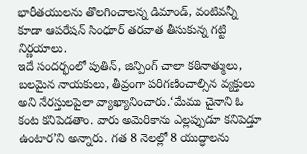భారీతయులను తొలగించాలన్న డిమాండ్, వంటివన్నీ కూడా ఆపరేషన్ సింధూర్ తరవాత తీసుకున్న గట్టి నిర్ణయాలు.
ఇదే సందర్భంలో పుతిన్, జిన్పింగ్ చాలా కఠినాత్ములు, బలమైన నాయకులు, తీవ్రంగా పరిగణించాల్సిన వ్యక్తులు అని నేరస్తులపైలా వ్యాఖ్యానించారు.‘మేము చైనాని ఓ కంట కనిపెడతాం. వారు అమెరికాను ఎల్లప్పుడూ కనిపెడ్తూ ఉంటార’ని అన్నారు. గత 8 నెలల్లో 8 యుద్ధాలను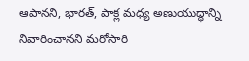ఆపానని, భారత్, పాక్ల మధ్య అణుయుద్ధాన్ని నివారించానని మరోసారి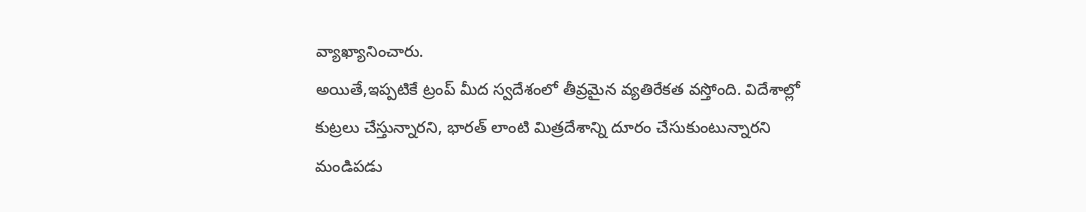వ్యాఖ్యానించారు.
అయితే,ఇప్పటికే ట్రంప్ మీద స్వదేశంలో తీవ్రమైన వ్యతిరేకత వస్తోంది. విదేశాల్లో కుట్రలు చేస్తున్నారని, భారత్ లాంటి మిత్రదేశాన్ని దూరం చేసుకుంటున్నారని మండిపడు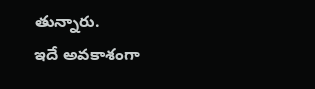తున్నారు.
ఇదే అవకాశంగా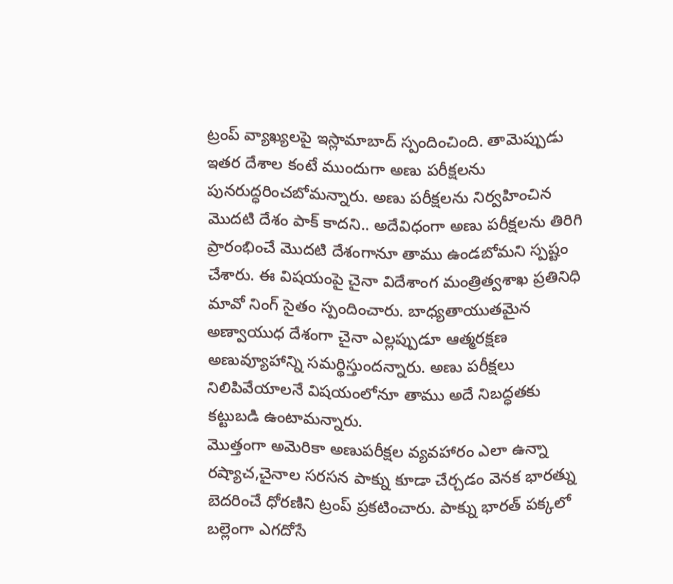ట్రంప్ వ్యాఖ్యలపై ఇస్లామాబాద్ స్పందించింది. తామెప్పుడు ఇతర దేశాల కంటే ముందుగా అణు పరీక్షలను పునరుద్ధరించబోమన్నారు. అణు పరీక్షలను నిర్వహించిన మొదటి దేశం పాక్ కాదని.. అదేవిధంగా అణు పరీక్షలను తిరిగి ప్రారంభించే మొదటి దేశంగానూ తాము ఉండబోమని స్పష్టం చేశారు. ఈ విషయంపై చైనా విదేశాంగ మంత్రిత్వశాఖ ప్రతినిధి మావో నింగ్ సైతం స్పందించారు. బాధ్యతాయుతమైన అణ్వాయుధ దేశంగా చైనా ఎల్లప్పుడూ ఆత్మరక్షణ అణువ్యూహాన్ని సమర్థిస్తుందన్నారు. అణు పరీక్షలు నిలిపివేయాలనే విషయంలోనూ తాము అదే నిబద్ధతకు కట్టుబడి ఉంటామన్నారు.
మొత్తంగా అమెరికా అణుపరీక్షల వ్యవహారం ఎలా ఉన్నా రష్యాచ,చైనాల సరసన పాక్ను కూడా చేర్చడం వెనక భారత్ను బెదరించే ధోరణిని ట్రంప్ ప్రకటించారు. పాక్ను భారత్ పక్కలో బల్లెంగా ఎగదోసే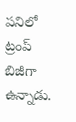పనిలో ట్రంప్ బిజీగా ఉన్నాడు.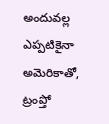అందువల్ల ఎప్పటికైనా అమెరికాతో, ట్రంప్తో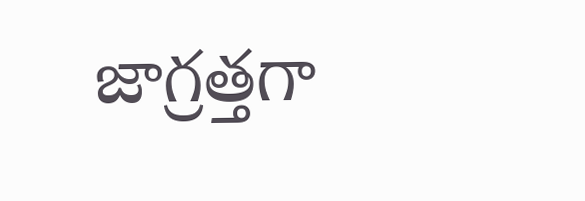జాగ్రత్తగా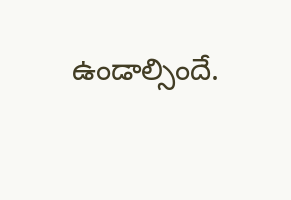ఉండాల్సిందే.